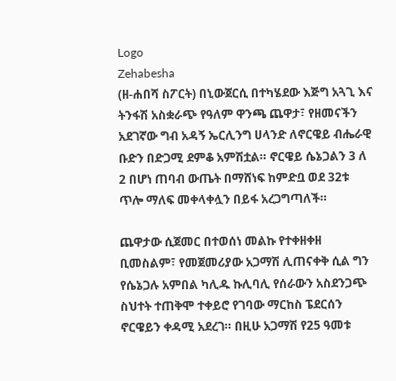Logo
Zehabesha
(ዘ-ሐበሻ ስፖርት) በኒውጀርሲ በተካሄደው እጅግ አጓጊ እና ትንፋሽ አስቋራጭ የዓለም ዋንጫ ጨዋታ፣ የዘመናችን አደገኛው ግብ አዳኝ ኤርሊንግ ሀላንድ ለኖርዌይ ብሔራዊ ቡድን በድጋሚ ደምቆ አምሽቷል። ኖርዌይ ሴኔጋልን 3 ለ 2 በሆነ ጠባብ ውጤት በማሸነፍ ከምድቧ ወደ 32ቱ ጥሎ ማለፍ መቀላቀሏን በይፋ አረጋግጣለች።

ጨዋታው ሲጀመር በተወሰነ መልኩ የተቀዘቀዘ ቢመስልም፣ የመጀመሪያው አጋማሽ ሊጠናቀቅ ሲል ግን የሴኔጋሉ አምበል ካሊዱ ኩሊባሊ የሰራውን አስደንጋጭ ስህተት ተጠቅሞ ተቀይሮ የገባው ማርከስ ፔደርሰን ኖርዌይን ቀዳሚ አደረገ። በዚሁ አጋማሽ የ25 ዓመቱ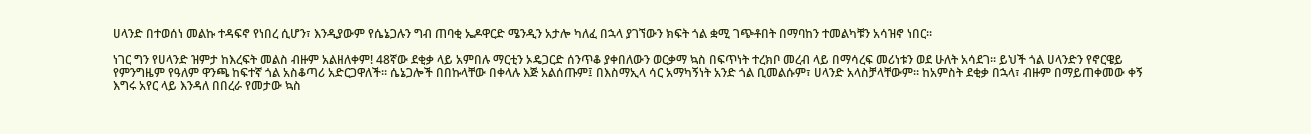ሀላንድ በተወሰነ መልኩ ተዳፍኖ የነበረ ሲሆን፣ እንዲያውም የሴኔጋሉን ግብ ጠባቂ ኤዶዋርድ ሜንዲን አታሎ ካለፈ በኋላ ያገኘውን ክፍት ጎል ቋሚ ገጭቶበት በማባከን ተመልካቹን አሳዝኖ ነበር።

ነገር ግን የሀላንድ ዝምታ ከእረፍት መልስ ብዙም አልዘለቀም! 48ኛው ደቂቃ ላይ አምበሉ ማርቲን ኦዴጋርድ ሰንጥቆ ያቀበለውን ወርቃማ ኳስ በፍጥነት ተረክቦ መረብ ላይ በማሳረፍ መሪነቱን ወደ ሁለት አሳደገ። ይህች ጎል ሀላንድን የኖርዌይ የምንግዜም የዓለም ዋንጫ ከፍተኛ ጎል አስቆጣሪ አድርጋዋለች። ሴኔጋሎች በበኩላቸው በቀላሉ እጅ አልሰጡም፤ በእስማኢላ ሳር አማካኝነት አንድ ጎል ቢመልሱም፣ ሀላንድ አላስቻላቸውም። ከአምስት ደቂቃ በኋላ፣ ብዙም በማይጠቀመው ቀኝ እግሩ አየር ላይ እንዳለ በበረራ የመታው ኳስ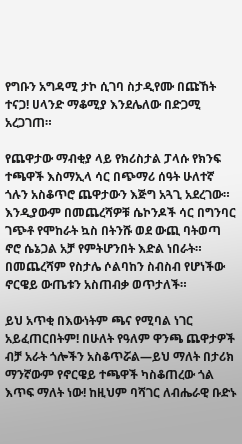የግቡን አግዳሚ ታኮ ሲገባ ስታዲየሙ በጩኸት ተናጋ! ሀላንድ ማቆሚያ እንደሌለው በድጋሚ አረጋገጠ።

የጨዋታው ማብቂያ ላይ የክሪስታል ፓላሱ የክንፍ ተጫዋች እስማኢላ ሳር በጭማሪ ሰዓት ሁለተኛ ጎሉን አስቆጥሮ ጨዋታውን እጅግ አጓጊ አደረገው። እንዲያውም በመጨረሻዎቹ ሴኮንዶች ሳር በግንባር ገጭቶ የሞከራት ኳስ በትንሹ ወደ ውጪ ባትወጣ ኖሮ ሴኔጋል አቻ የምትሆንበት እድል ነበራት። በመጨረሻም የስታሌ ሶልባከን ስብስብ የሆነችው ኖርዌይ ውጤቱን አስጠብቃ ወጥታለች።

ይህ አጥቂ በእውነትም ጫና የሚባል ነገር አይፈጠርበትም! በሁለት የዓለም ዋንጫ ጨዋታዎች ብቻ አራት ጎሎችን አስቆጥሯል—ይህ ማለት በታሪክ ማንኛውም የኖርዌይ ተጫዋች ካስቆጠረው ጎል እጥፍ ማለት ነው! ከዚህም ባሻገር ለብሔራዊ ቡድኑ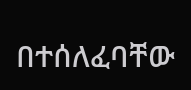በተሰለፈባቸው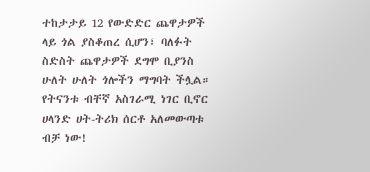ተከታታይ 12 የውድድር ጨዋታዎች ላይ ጎል ያስቆጠረ ሲሆን፣ ባለፉት ስድስት ጨዋታዎች ደግሞ ቢያንስ ሁለት ሁለት ጎሎችን ማግባት ችሏል። የትናንቱ ብቸኛ አስገራሚ ነገር ቢኖር ሀላንድ ሀት-ትሪክ ሰርቶ አለመውጣቱ ብቻ ነው!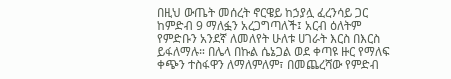በዚህ ውጤት መሰረት ኖርዌይ ከኃያሏ ፈረንሳይ ጋር ከምድብ 9 ማለፏን አረጋግጣለች፤ አርብ ዕለትም የምድቡን አንደኛ ለመለየት ሁለቱ ሀገራት እርስ በእርስ ይፋለማሉ። በሌላ በኩል ሴኔጋል ወደ ቀጣዩ ዙር የማለፍ ቀጭን ተስፋዋን ለማለምለም፣ በመጨረሻው የምድብ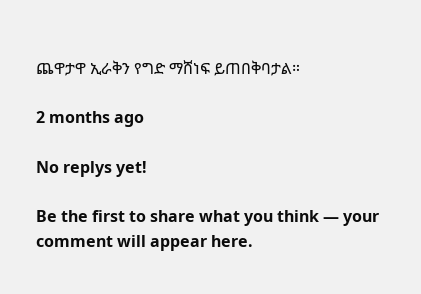ጨዋታዋ ኢራቅን የግድ ማሸነፍ ይጠበቅባታል።

2 months ago

No replys yet!

Be the first to share what you think — your comment will appear here.